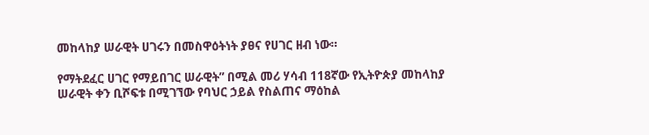መከላከያ ሠራዊት ሀገሩን በመስዋዕትነት ያፀና የሀገር ዘብ ነው።

የማትደፈር ሀገር የማይበገር ሠራዊት” በሚል መሪ ሃሳብ 118ኛው የኢትዮጵያ መከላከያ ሠራዊት ቀን ቢሾፍቱ በሚገኘው የባህር ኃይል የስልጠና ማዕከል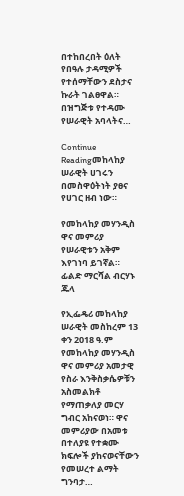በተከበረበት ዕለት የበዓሉ ታዳሚዎች የተሰማቸውን ደስታና ኩራት ገልፀዋል። በዝግጅቱ የተዳሙ የሠራዊት አባላትና…

Continue Readingመከላከያ ሠራዊት ሀገሩን በመስዋዕትነት ያፀና የሀገር ዘብ ነው።

የመከላከያ መሃንዲስ ዋና መምሪያ የሠራዊቱን አቅም እየገነባ ይገኛል።     ፊልድ ማርሻል ብርሃኑ ጁላ

የኢፌዴሪ መከላከያ ሠራዊት መስከረም 13 ቀን 2018 ዓ.ም የመከላከያ መሃንዲስ ዋና መምሪያ አመታዊ የስራ እንቅስቃሴዎቹን አስመልክቶ የማጠቃለያ መርሃ ግብር አከናወነ። ዋና መምሪያው በአመቱ በተለያዩ የተቋሙ ክፍሎች ያከናወናቸውን የመሠረተ ልማት ግንባታ…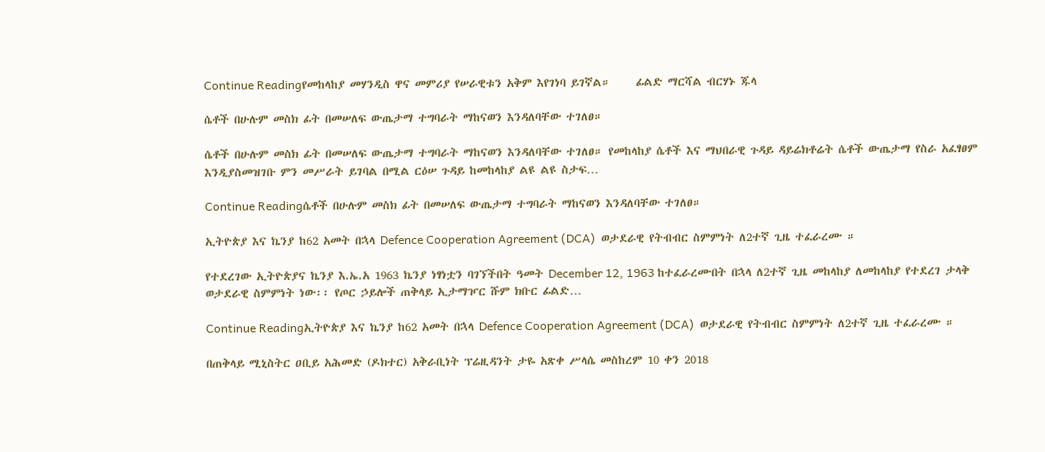Continue Readingየመከላከያ መሃንዲስ ዋና መምሪያ የሠራዊቱን አቅም እየገነባ ይገኛል።     ፊልድ ማርሻል ብርሃኑ ጁላ

ሴቶች በሁሉም መስክ ፊት በመሠለፍ ውጤታማ ተግባራት ማከናወን እንዳለባቸው ተገለፀ።

ሴቶች በሁሉም መስክ ፊት በመሠለፍ ውጤታማ ተግባራት ማከናወን እንዳለባቸው ተገለፀ። የመከላከያ ሴቶች እና ማህበራዊ ጉዳይ ዳይሬክቶሬት ሴቶች ውጤታማ የስራ አፈፃፀም እንዲያስመዝገቡ ምን መሥራት ይገባል በሚል ርዕሠ ጉዳይ ከመከላከያ ልዩ ልዩ ስታፍ…

Continue Readingሴቶች በሁሉም መስክ ፊት በመሠለፍ ውጤታማ ተግባራት ማከናወን እንዳለባቸው ተገለፀ።

ኢትዮጵያ እና ኬንያ ከ62 አመት በኋላ Defence Cooperation Agreement (DCA)  ወታደራዊ የትብብር ስምምነት ለ2ተኛ ጊዜ ተፈራረሙ ።

የተደረገው ኢትዮጵያና ኬንያ እ.ኤ.አ 1963 ኬንያ ነፃነቷን ባገኘችበት ዓመት December 12, 1963 ከተፈራረሙበት በኋላ ለ2ተኛ ጊዜ መከላከያ ለመከላከያ የተደረገ ታላቅ ወታደራዊ ስምምነት ነው፡፡ የጦር ኃይሎች ጠቅላይ ኢታማዦር ሹም ክቡር ፊልድ…

Continue Readingኢትዮጵያ እና ኬንያ ከ62 አመት በኋላ Defence Cooperation Agreement (DCA)  ወታደራዊ የትብብር ስምምነት ለ2ተኛ ጊዜ ተፈራረሙ ።

በጠቅላይ ሚኒስትር ዐቢይ አሕመድ (ዶክተር) አቅራቢነት ፕሬዚዳንት ታዬ አጽቀ ሥላሴ መስከረም 10 ቀን 2018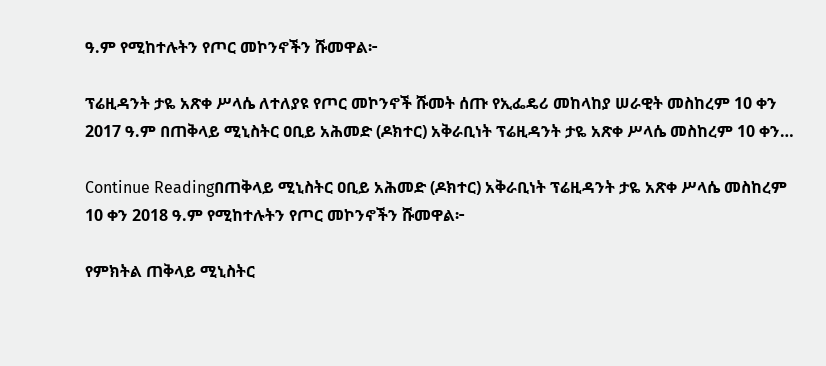ዓ.ም የሚከተሉትን የጦር መኮንኖችን ሹመዋል፦

ፕሬዚዳንት ታዬ አጽቀ ሥላሴ ለተለያዩ የጦር መኮንኖች ሹመት ሰጡ የኢፌዴሪ መከላከያ ሠራዊት መስከረም 10 ቀን 2017 ዓ.ም በጠቅላይ ሚኒስትር ዐቢይ አሕመድ (ዶክተር) አቅራቢነት ፕሬዚዳንት ታዬ አጽቀ ሥላሴ መስከረም 10 ቀን…

Continue Readingበጠቅላይ ሚኒስትር ዐቢይ አሕመድ (ዶክተር) አቅራቢነት ፕሬዚዳንት ታዬ አጽቀ ሥላሴ መስከረም 10 ቀን 2018 ዓ.ም የሚከተሉትን የጦር መኮንኖችን ሹመዋል፦

የምክትል ጠቅላይ ሚኒስትር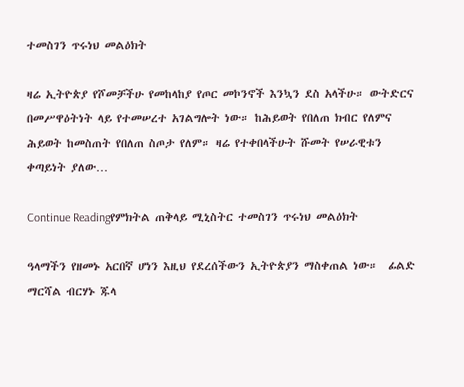ተመስገን ጥሩነህ መልዕክት

ዛሬ ኢትዮጵያ የሾመቻችሁ የመከላከያ የጦር መኮንኖች እንኳን ደስ አላችሁ። ውትድርና በመሥዋዕትነት ላይ የተመሠረተ አገልግሎት ነው። ከሕይወት የበለጠ ክብር የለምና ሕይወት ከመስጠት የበለጠ ስጦታ የለም። ዛሬ የተቀበላችሁት ሹመት የሠራዊቱን ቀጣይነት ያለው…

Continue Readingየምክትል ጠቅላይ ሚኒስትር ተመስገን ጥሩነህ መልዕክት

ዓላማችን የዘመኑ አርበኛ ሆነን እዚህ የደረሰችውን ኢትዮጵያን ማስቀጠል ነው።  ፊልድ ማርሻል ብርሃኑ ጁላ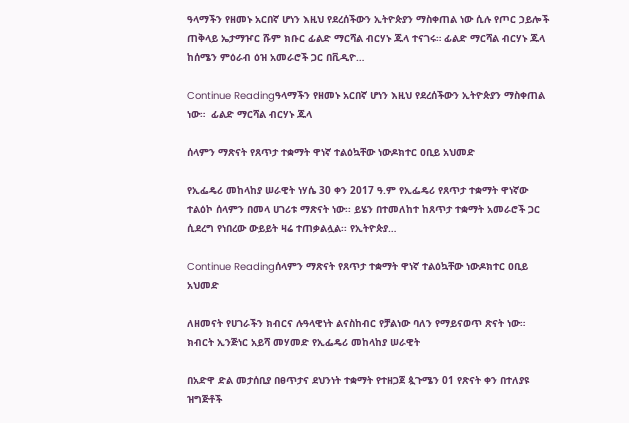ዓላማችን የዘመኑ አርበኛ ሆነን እዚህ የደረሰችውን ኢትዮጵያን ማስቀጠል ነው ሲሉ የጦር ኃይሎች ጠቅላይ ኤታማዦር ሹም ክቡር ፊልድ ማርሻል ብርሃኑ ጁላ ተናገሩ። ፊልድ ማርሻል ብርሃኑ ጁላ ከሰሜን ምዕራብ ዕዝ አመራሮች ጋር በቪዲዮ…

Continue Readingዓላማችን የዘመኑ አርበኛ ሆነን እዚህ የደረሰችውን ኢትዮጵያን ማስቀጠል ነው።  ፊልድ ማርሻል ብርሃኑ ጁላ

ሰላምን ማጽናት የጸጥታ ተቋማት ዋነኛ ተልዕኳቸው ነውዶክተር ዐቢይ አህመድ

የኢፌዴሪ መከላከያ ሠራዊት ነሃሴ 30 ቀን 2017 ዓ.ም የኢፌዴሪ የጸጥታ ተቋማት ዋነኛው ተልዕኮ ሰላምን በመላ ሀገሪቱ ማጽናት ነው፡፡ ይሄን በተመለከተ ከጸጥታ ተቋማት አመራሮች ጋር ሲደረግ የነበረው ውይይት ዛሬ ተጠቃልሏል፡፡ የኢትዮጵያ…

Continue Readingሰላምን ማጽናት የጸጥታ ተቋማት ዋነኛ ተልዕኳቸው ነውዶክተር ዐቢይ አህመድ

ለዘመናት የሀገራችን ክብርና ሉዓላዊነት ልናስከብር የቻልነው ባለን የማይናወጥ ጽናት ነው።     ክብርት ኢንጅነር አይሻ መሃመድ የኢፌዴሪ መከላከያ ሠራዊት

በአድዋ ድል መታሰቢያ በፀጥታና ደህንነት ተቋማት የተዘጋጀ ጷጉሜን 01 የጽናት ቀን በተለያዩ ዝግጅቶች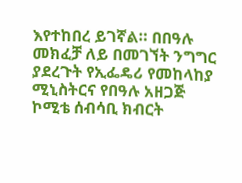እየተከበረ ይገኛል። በበዓሉ መክፈቻ ለይ በመገኘት ንግግር ያደረጉት የኢፌዴሪ የመከላከያ ሚኒስትርና የበዓሉ አዘጋጅ ኮሚቴ ሰብሳቢ ክብርት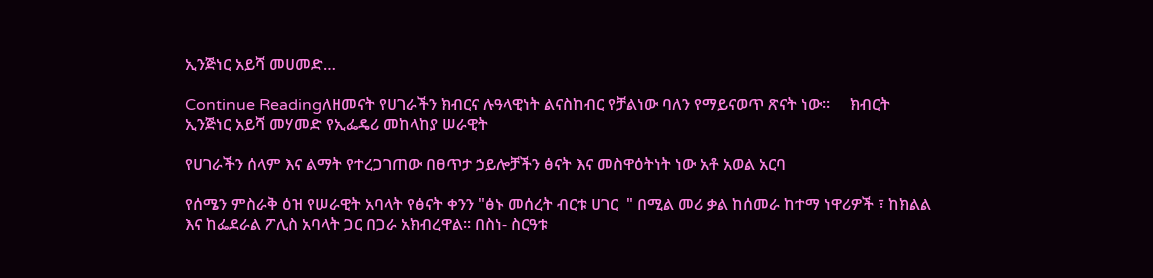ኢንጅነር አይሻ መሀመድ…

Continue Readingለዘመናት የሀገራችን ክብርና ሉዓላዊነት ልናስከብር የቻልነው ባለን የማይናወጥ ጽናት ነው።     ክብርት ኢንጅነር አይሻ መሃመድ የኢፌዴሪ መከላከያ ሠራዊት

የሀገራችን ሰላም እና ልማት የተረጋገጠው በፀጥታ ኃይሎቻችን ፅናት እና መስዋዕትነት ነው አቶ አወል አርባ

የሰሜን ምስራቅ ዕዝ የሠራዊት አባላት የፅናት ቀንን "ፅኑ መሰረት ብርቱ ሀገር  " በሚል መሪ ቃል ከሰመራ ከተማ ነዋሪዎች ፣ ከክልል እና ከፌደራል ፖሊስ አባላት ጋር በጋራ አክብረዋል። በስነ- ስርዓቱ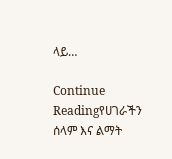ላይ…

Continue Readingየሀገራችን ሰላም እና ልማት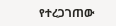የተረጋገጠው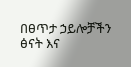በፀጥታ ኃይሎቻችን ፅናት እና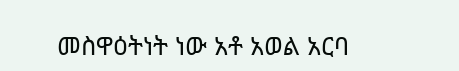መስዋዕትነት ነው አቶ አወል አርባ